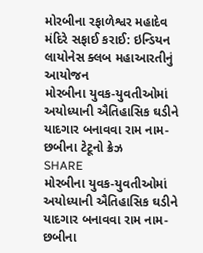મોરબીના રફાળેશ્વર મહાદેવ મંદિરે સફાઈ કરાઈ: ઇન્ડિયન લાયોનેસ ક્લબ મહાઆરતીનું આયોજન
મોરબીના યુવક-યુવતીઓમાં અયોધ્યાની ઐતિહાસિક ઘડીને યાદગાર બનાવવા રામ નામ-છબીના ટેટૂનો ક્રેઝ
SHARE
મોરબીના યુવક-યુવતીઓમાં અયોધ્યાની ઐતિહાસિક ઘડીને યાદગાર બનાવવા રામ નામ-છબીના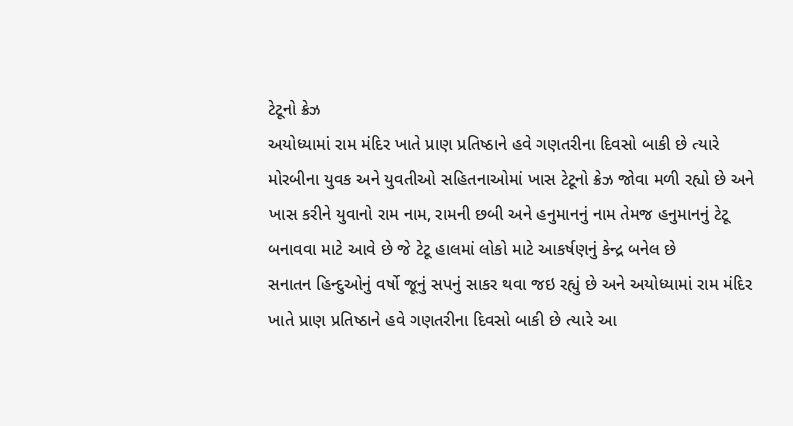ટેટૂનો ક્રેઝ
અયોધ્યામાં રામ મંદિર ખાતે પ્રાણ પ્રતિષ્ઠાને હવે ગણતરીના દિવસો બાકી છે ત્યારે મોરબીના યુવક અને યુવતીઓ સહિતનાઓમાં ખાસ ટેટૂનો ક્રેઝ જોવા મળી રહ્યો છે અને ખાસ કરીને યુવાનો રામ નામ, રામની છબી અને હનુમાનનું નામ તેમજ હનુમાનનું ટેટૂ બનાવવા માટે આવે છે જે ટેટૂ હાલમાં લોકો માટે આકર્ષણનું કેન્દ્ર બનેલ છે
સનાતન હિન્દુઓનું વર્ષો જૂનું સપનું સાકર થવા જઇ રહ્યું છે અને અયોધ્યામાં રામ મંદિર ખાતે પ્રાણ પ્રતિષ્ઠાને હવે ગણતરીના દિવસો બાકી છે ત્યારે આ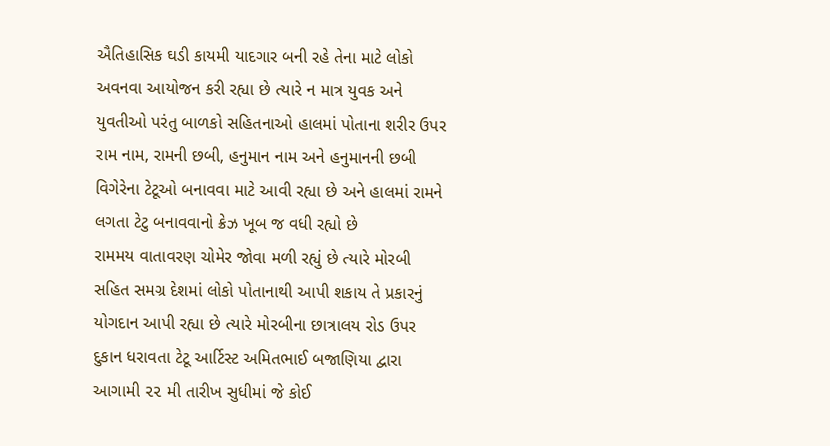ઐતિહાસિક ઘડી કાયમી યાદગાર બની રહે તેના માટે લોકો અવનવા આયોજન કરી રહ્યા છે ત્યારે ન માત્ર યુવક અને યુવતીઓ પરંતુ બાળકો સહિતનાઓ હાલમાં પોતાના શરીર ઉપર રામ નામ, રામની છબી, હનુમાન નામ અને હનુમાનની છબી વિગેરેના ટેટૂઓ બનાવવા માટે આવી રહ્યા છે અને હાલમાં રામને લગતા ટેટુ બનાવવાનો ક્રેઝ ખૂબ જ વધી રહ્યો છે
રામમય વાતાવરણ ચોમેર જોવા મળી રહ્યું છે ત્યારે મોરબી સહિત સમગ્ર દેશમાં લોકો પોતાનાથી આપી શકાય તે પ્રકારનું યોગદાન આપી રહ્યા છે ત્યારે મોરબીના છાત્રાલય રોડ ઉપર દુકાન ધરાવતા ટેટૂ આર્ટિસ્ટ અમિતભાઈ બજાણિયા દ્વારા આગામી ૨૨ મી તારીખ સુધીમાં જે કોઈ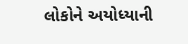લોકોને અયોધ્યાની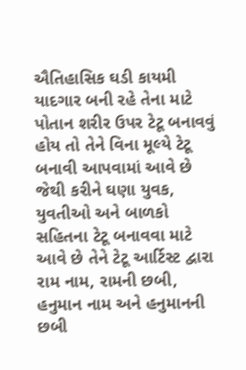ઐતિહાસિક ઘડી કાયમી યાદગાર બની રહે તેના માટે પોતાન શરીર ઉપર ટેટૂ બનાવવું હોય તો તેને વિના મૂલ્યે ટેટૂ બનાવી આપવામાં આવે છે જેથી કરીને ઘણા યુવક, યુવતીઓ અને બાળકો સહિતના ટેટૂ બનાવવા માટે આવે છે તેને ટેટૂ આર્ટિસ્ટ દ્વારા રામ નામ, રામની છબી, હનુમાન નામ અને હનુમાનની છબી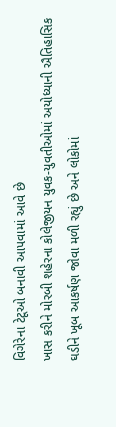વિગેરેના ટેટૂઓ બનાવી આપવામાં આવે છે
ખાસ કરીને મોરબી શહેરના કોલેજીયન યુવક-યુવતીઓમાં અયોધ્યાની ઐતિહાસિક ઘડીને ખૂબ આકર્ષણ જોવા મળી રહ્યું છે અને લોકોમાં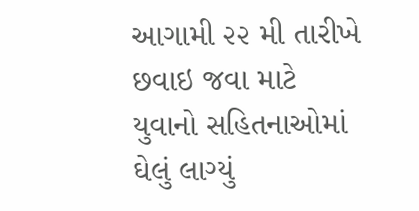આગામી ૨૨ મી તારીખે છવાઇ જવા માટે યુવાનો સહિતનાઓમાં ઘેલું લાગ્યું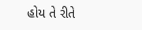હોય તે રીતે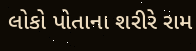લોકો પોતાના શરીરે રામ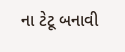ના ટેટૂ બનાવી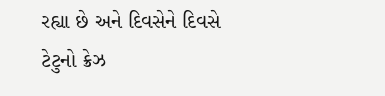રહ્યા છે અને દિવસેને દિવસે ટેટુનો ક્રેઝ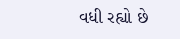વધી રહ્યો છે